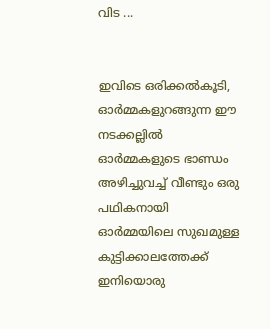വിട ...


ഇവിടെ ഒരിക്കല്‍കൂടി, ഓര്‍മ്മകളുറങ്ങുന്ന ഈ നടക്കല്ലില്‍
ഓര്‍മ്മകളുടെ ഭാണ്ഡം അഴിച്ചുവച്ച് വീണ്ടും ഒരു പഥികനായി
ഓര്‍മ്മയിലെ സുഖമുള്ള കുട്ടിക്കാലത്തേക്ക് ഇനിയൊരു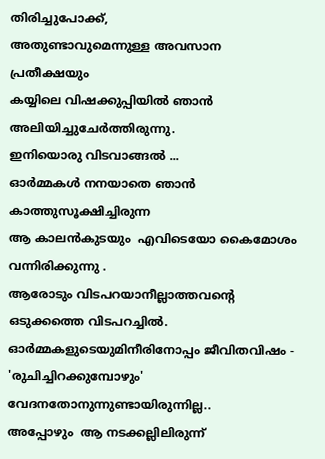തിരിച്ചുപോക്ക്,
അതുണ്ടാവുമെന്നുള്ള അവസാന പ്രതീക്ഷയും
കയ്യിലെ വിഷക്കുപ്പിയില്‍ ഞാന്‍ അലിയിച്ചുചേര്‍ത്തിരുന്നു.
ഇനിയൊരു വിടവാങ്ങല്‍ ...
ഓര്‍മ്മകള്‍ നനയാതെ ഞാന്‍ കാത്തുസൂക്ഷിച്ചിരുന്ന
ആ കാലന്‍കുടയും  എവിടെയോ കൈമോശം വന്നിരിക്കുന്നു .
ആരോടും വിടപറയാ‍നീല്ലാത്തവന്റെ ഒടുക്കത്തെ വിടപറച്ചില്‍.
ഓര്‍മ്മകളുടെയുമിനീരിനോപ്പം ജീവിതവിഷം -
'രുചിച്ചിറക്കുമ്പോഴും' വേദനതോനുന്നുണ്ടായിരുന്നില്ല..
അപ്പോഴും  ആ നടക്കല്ലിലിരുന്ന്‍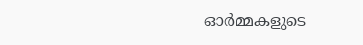ഓര്‍മ്മകളുടെ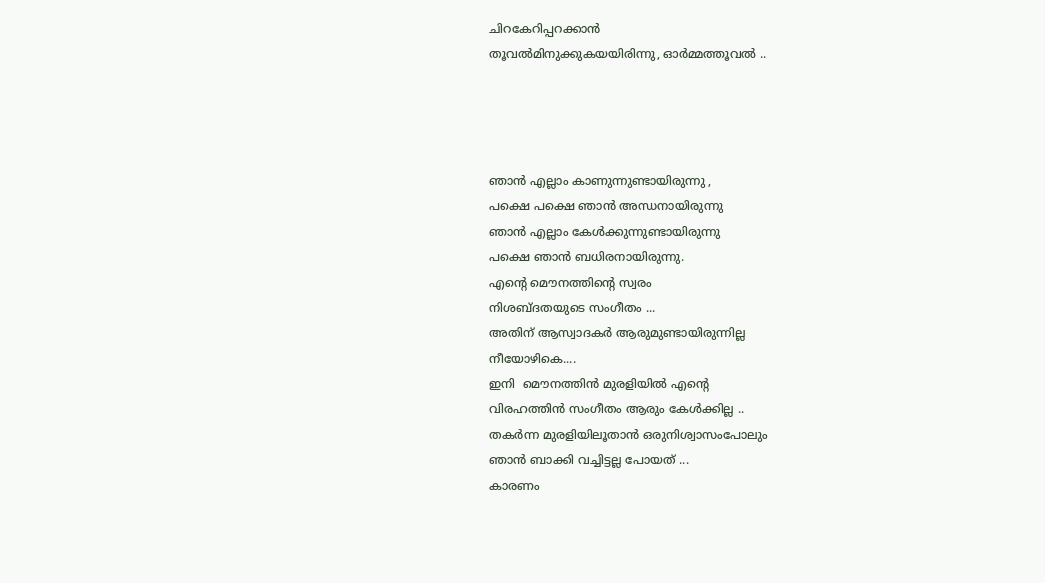ചിറകേറിപ്പറക്കാന്‍
തൂവല്‍മിനുക്കുകയയിരിന്നു, ഓര്‍മ്മത്തൂവല്‍ ..




ഞാന്‍ എല്ലാം കാണുന്നുണ്ടായിരുന്നു ,
പക്ഷെ പക്ഷെ ഞാന്‍ അന്ധനായിരുന്നു
ഞാന്‍ എല്ലാം കേള്‍ക്കുന്നുണ്ടായിരുന്നു
പക്ഷെ ഞാന്‍ ബധിരനായിരുന്നു.
എന്റെ മൌനത്തിന്റെ സ്വരം
നിശബ്ദതയുടെ സംഗീതം ...
അതിന് ആസ്വാദകര്‍ ആരുമുണ്ടായിരുന്നില്ല
നീയോഴികെ....
ഇനി  മൌനത്തിന്‍ മുരളിയില്‍ എന്റെ
വിരഹത്തിന്‍ സംഗീതം ആരും കേള്‍ക്കില്ല ..
തകര്‍ന്ന മുരളിയിലൂതാന്‍ ഒരുനിശ്വാസംപോലും
ഞാന്‍ ബാക്കി വച്ചിട്ടല്ല പോയത് ...
കാരണം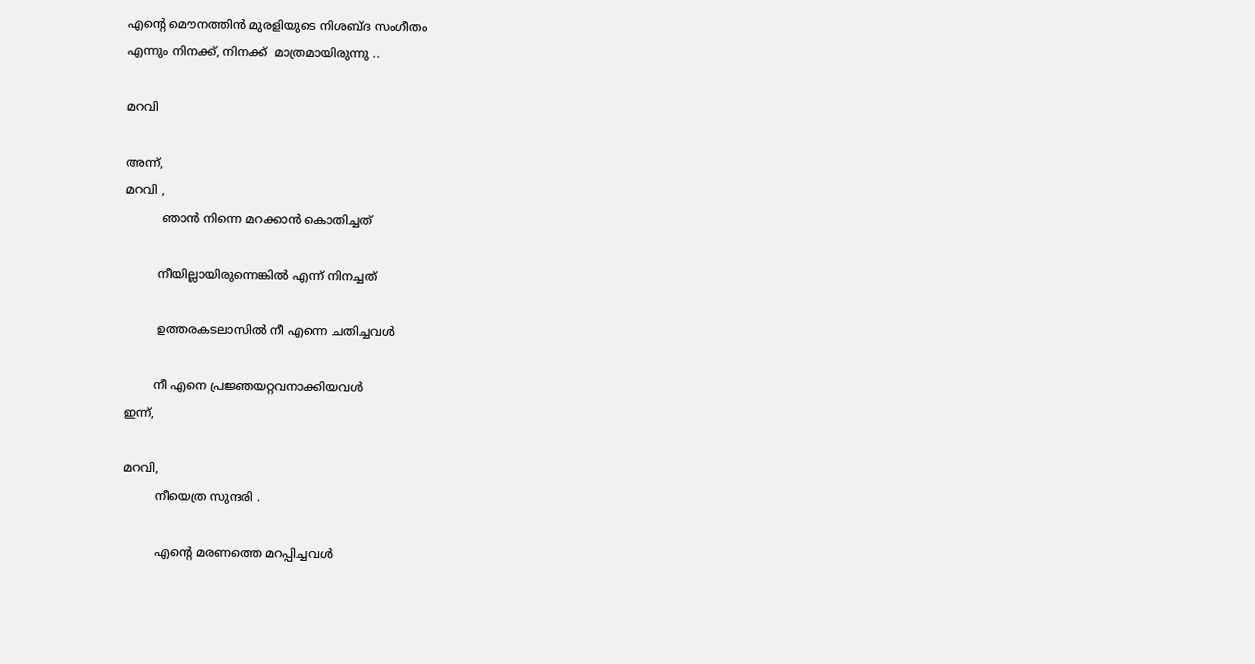എന്റെ മൌനത്തിന്‍ മുരളിയുടെ നിശബ്ദ സംഗീതം
എന്നും നിനക്ക്, നിനക്ക്  മാത്രമായിരുന്നു ..

മറവി

അന്ന്,
മറവി ,
          ഞാന്‍ നിന്നെ മറക്കാന്‍ കൊതിച്ചത്

         നീയില്ലായിരുന്നെങ്കില്‍ എന്ന് നിനച്ചത്

         ഉത്തരകടലാസില്‍ നീ എന്നെ ചതിച്ചവള്‍

        നീ എനെ പ്രജ്ഞയറ്റവനാക്കിയവള്‍
ഇന്ന്,

മറവി,
         നീയെത്ര സുന്ദരി .

         എന്റെ മരണത്തെ മറപ്പിച്ചവള്‍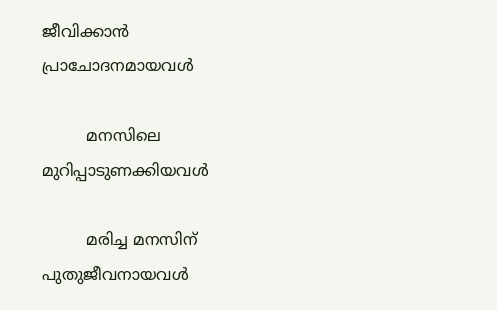ജീവിക്കാന്‍ പ്രാചോദനമായവള്‍

         മനസിലെ മുറിപ്പാടുണക്കിയവള്‍

         മരിച്ച മനസിന്‌ പുതുജീവനായവള്‍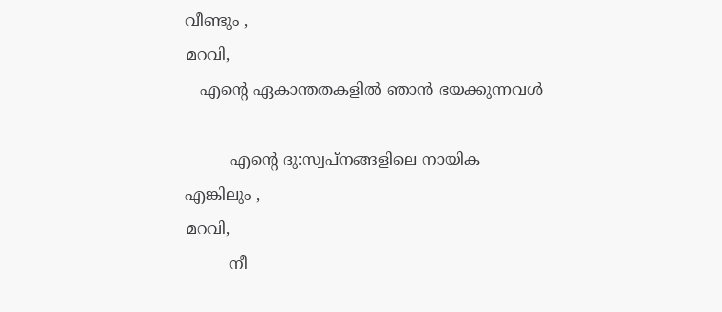വീണ്ടും ,
മറവി,
   എന്റെ ഏകാന്തതകളില്‍ ഞാന്‍ ഭയക്കുന്നവള്‍

         എന്റെ ദു:സ്വപ്നങ്ങളിലെ നായിക
എങ്കിലും ,
മറവി,
         നീ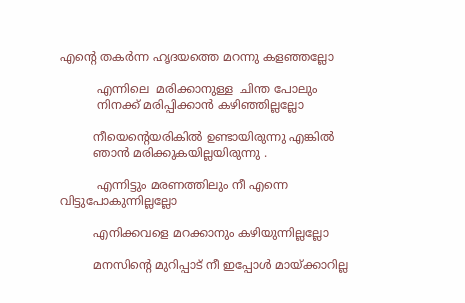എന്റെ തകര്‍ന്ന ഹൃദയത്തെ മറന്നു കളഞ്ഞല്ലോ

          എന്നിലെ  മരിക്കാനുള്ള  ചിന്ത പോലും
          നിനക്ക് മരിപ്പിക്കാന്‍ കഴിഞ്ഞില്ലല്ലോ

         നീയെന്റെയരികില്‍ ഉണ്ടായിരുന്നു എങ്കില്‍
         ഞാന്‍ മരിക്കുകയില്ലയിരുന്നു .

          എന്നിട്ടും മരണത്തിലും നീ എന്നെ വിട്ടുപോകുന്നില്ലല്ലോ

         എനിക്കവളെ മറക്കാനും കഴിയുന്നില്ലല്ലോ

         മനസിന്റെ മുറിപ്പാട് നീ ഇപ്പോള്‍ മായ്ക്കാറില്ല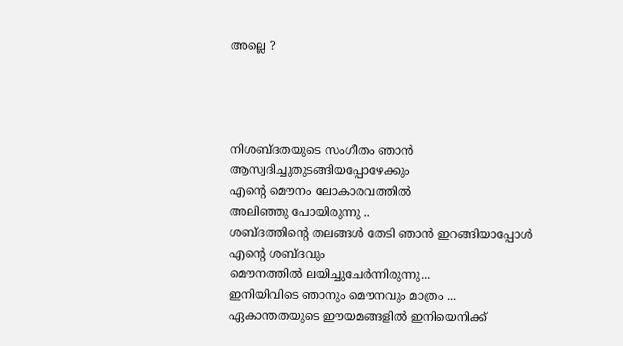അല്ലെ ?




നിശബ്ദതയുടെ സംഗീതം ഞാന്‍ ആസ്വദിച്ചുതുടങ്ങിയപ്പോഴേക്കും
എന്റെ മൌനം ലോകാരവത്തില്‍
അലിഞ്ഞു പോയിരുന്നു ..
ശബ്ദത്തിന്റെ തലങ്ങള്‍ തേടി ഞാന്‍ ഇറങ്ങിയാപ്പോള്‍ എന്റെ ശബ്ദവും
മൌനത്തില്‍ ലയിച്ചുചേര്‍ന്നിരുന്നു...
ഇനിയിവിടെ ഞാനും മൌനവും മാത്രം ...
ഏകാന്തതയുടെ ഈയമങ്ങളില്‍ ഇനിയെനിക്ക്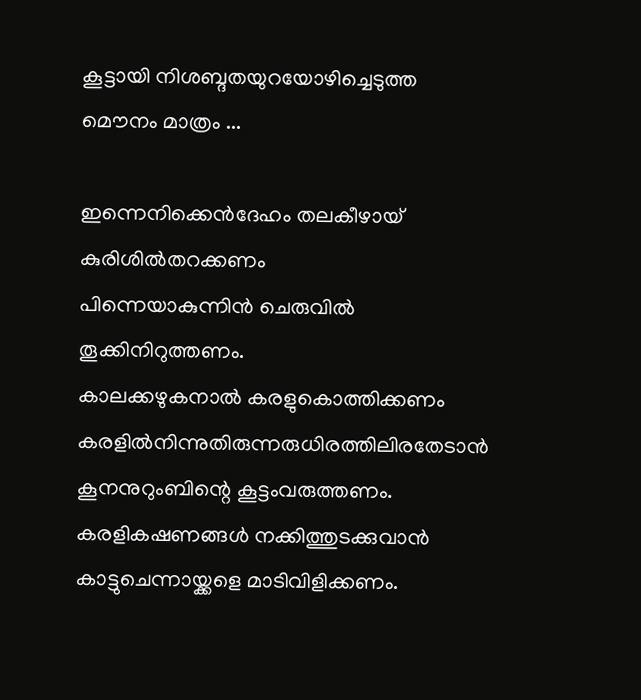കൂട്ടായി നിശബ്ദതയുറയോഴിച്ചെടുത്ത
മൌനം മാത്രം ...

ഇന്നെനിക്കെന്‍‌‌ദേഹം തലകീഴായ് കുരിശില്‍തറക്കണം
പിന്നെയാകുന്നിന്‍ ചെരുവില്‍ തൂക്കിനിറുത്തണം.
കാലക്കഴുകനാല്‍ കരളുകൊത്തിക്കണം
കരളില്‍നിന്നുതിരുന്നരുധിരത്തിലിരതേടാന്‍
കൂനനുറുംബിന്റെ കൂട്ടംവരുത്തണം.
കരളികഷണങ്ങള്‍ നക്കിത്തുടക്കുവാന്‍
കാട്ടുചെന്നായ്ക്കളെ മാ‍ടിവിളിക്കണം.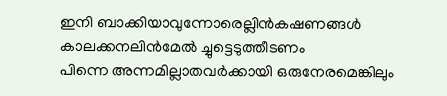ഇനി ബാക്കിയാവുന്നോരെല്ലിന്‍കഷണങ്ങള്‍
കാലക്കനലിന്‍മേല്‍ ച്ചുട്ടെടുത്തീടണം
പിന്നെ അന്നമില്ലാതവര്‍ക്കായി ഒരുനേരമെങ്കിലും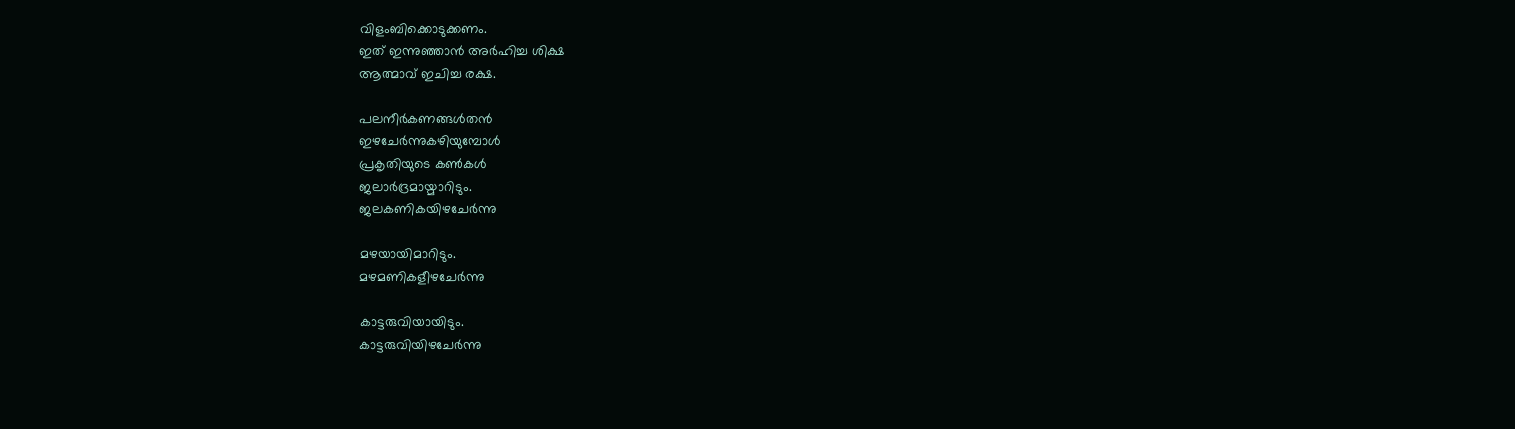വിളംബിക്കൊടുക്കണം.
ഇത് ഇന്നുഞ്ഞാന്‍ അര്‍ഹിച്ച ശിക്ഷ
ആത്മാവ് ഇചിച്ച രക്ഷ.

പലനീര്‍കണങ്ങള്‍തന്‍
ഇഴചേര്‍ന്നുകഴിയുമ്പോള്‍
പ്രകൃതിയുടെ കണ്‍കള്‍
ജലാര്‍ദ്രമായ്മാറിടും.
ജലകണികയിഴചേര്‍ന്നു

മഴയായിമാറിടും.
മഴമണികളീഴചേര്‍ന്നു

കാട്ടരുവിയായിടും.
കാട്ടരുവിയിഴചേര്‍ന്നു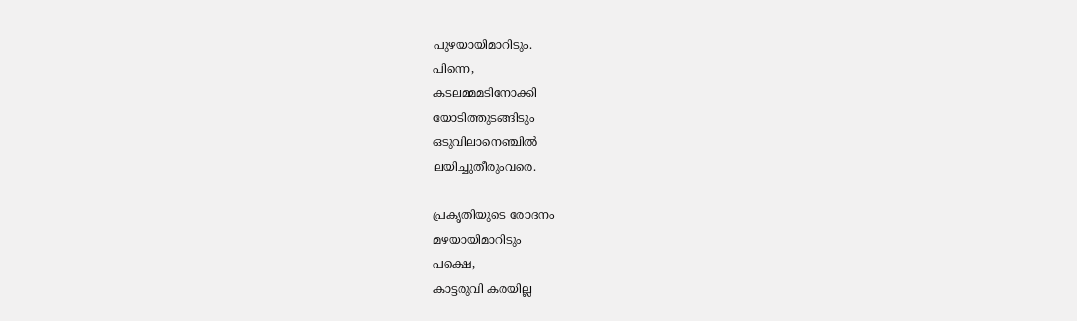പുഴയായിമാറിടും.
പിന്നെ,
കടലമ്മമടിനോക്കി
യോടിത്തുടങ്ങിടും
ഒടുവിലാനെഞ്ചില്‍
ലയിച്ചുതീരുംവരെ.

പ്രകൃതിയുടെ രോദനം
മഴയായിമാറിടും
പക്ഷെ,
കാട്ടരുവി കരയില്ല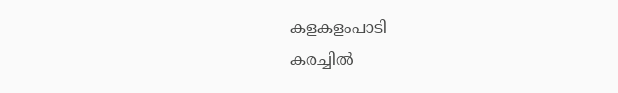കളകളംപാടി
കരച്ചില്‍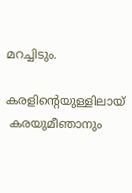മറച്ചിടും.

കരളിന്റെയുള്ളിലായ്
 കരയുമീഞാനും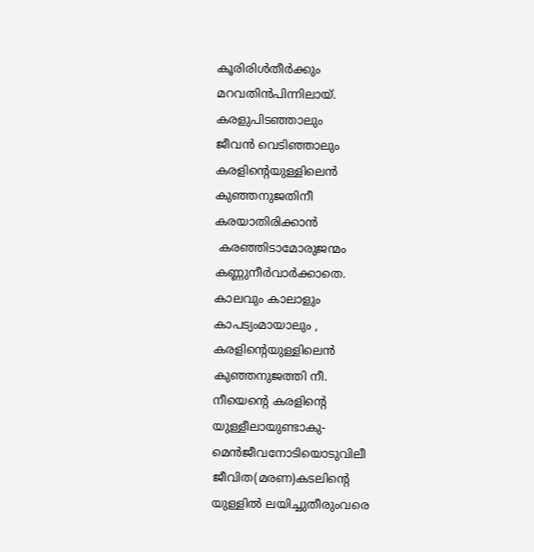കൂരിരിള്‍തീര്‍ക്കും
മറവതിന്‍പിന്നിലായ്.
കരളുപിടഞ്ഞാലും
ജീവന്‍ വെടിഞ്ഞാലും
കരളിന്റെയുള്ളിലെന്‍
കുഞ്ഞനുജതിനീ
കരയാതിരിക്കാന്‍
 കരഞ്ഞിടാമോരുജന്മം
കണ്ണുനീര്‍വാര്‍ക്കാതെ.
കാലവും കാലാളും
കാപട്യംമായാലും ,
കരളിന്റെയുള്ളിലെന്‍
കുഞ്ഞനുജത്തി നീ.
നീയെന്റെ കരളിന്റെ
യുള്ളീലായുണ്ടാകു-
മെന്‍ജീവനോടിയൊടുവിലീ
ജീവിത(മരണ)കടലിന്റെ
യുള്ളില്‍ ലയിച്ചുതീരുംവരെ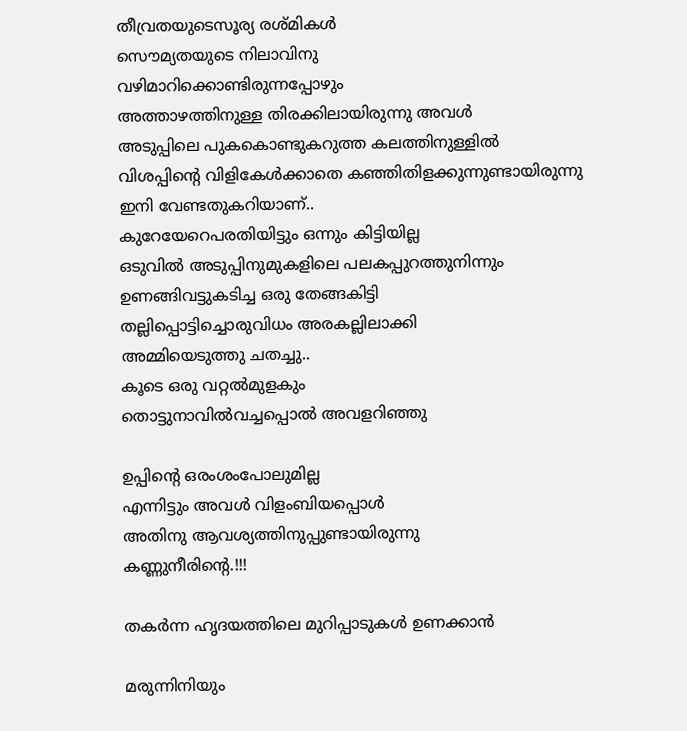തീവ്രതയുടെസൂര്യ രശ്മികള്‍
സൌമ്യതയുടെ നിലാവിനു
വഴിമാറിക്കൊണ്ടിരുന്നപ്പോഴും
അത്താഴത്തിനുള്ള തിരക്കിലായിരുന്നു അവള്‍
അടുപ്പിലെ പുകകൊണ്ടുകറുത്ത കലത്തിനുള്ളില്‍
വിശപ്പിന്റെ വിളികേള്‍ക്കാതെ കഞ്ഞിതിളക്കുന്നുണ്ടായിരുന്നു
ഇനി വേണ്ടതുകറിയാണ്..
കുറേയേറെപരതിയിട്ടും ഒന്നും കിട്ടിയില്ല
ഒടുവില്‍ അടുപ്പിനുമുകളിലെ പലകപ്പുറത്തുനിന്നും
ഉണങ്ങിവട്ടുകടിച്ച ഒരു തേങ്ങകിട്ടി
തല്ലിപ്പൊട്ടിച്ചൊരുവിധം അരകല്ലിലാക്കി
അമ്മിയെടുത്തു ചതച്ചു..
കൂടെ ഒരു വറ്റല്‍മുളകും
തൊട്ടുനാവില്‍വച്ചപ്പൊല്‍ അവളറിഞ്ഞു

ഉപ്പിന്റെ ഒരംശംപോലുമില്ല
എന്നിട്ടും അവള്‍ വിളംബിയപ്പൊള്‍
അതിനു ആവശ്യത്തിനുപ്പുണ്ടായിരുന്നു
കണ്ണുനീരിന്റെ.!!!

തകര്‍ന്ന ഹൃദയത്തിലെ മുറിപ്പാടുകള്‍ ഉണക്കാന്‍

മരുന്നിനിയും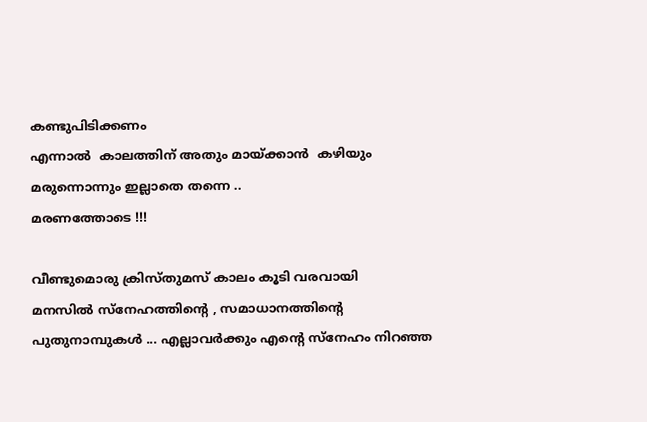കണ്ടുപിടിക്കണം
എന്നാല്‍  കാലത്തിന് അതും മായ്ക്കാന്‍  കഴിയും
മരുന്നൊന്നും ഇല്ലാതെ തന്നെ ..
മരണത്തോടെ !!!

വീണ്ടുമൊരു ക്രിസ്തുമസ് കാലം കൂടി വരവായി
മനസില്‍ സ്നേഹത്തിന്റെ , സമാധാനത്തിന്റെ
പുതുനാമ്പുകള്‍ ... എല്ലാവര്‍ക്കും എന്റെ സ്നേഹം നിറഞ്ഞ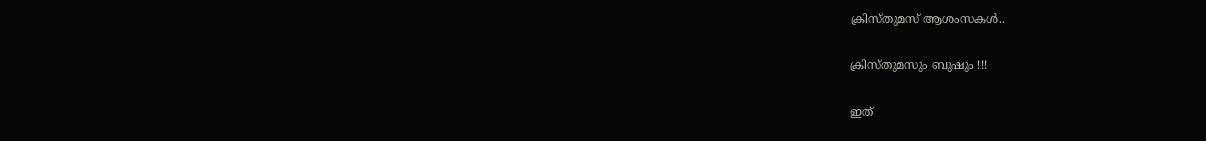ക്രിസ്തുമസ് ആശംസകള്‍..

ക്രിസ്തുമസും ബുഷും !!!

ഇത്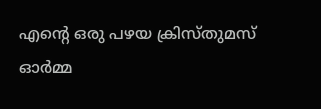എന്റെ ഒരു പഴയ ക്രിസ്തുമസ് ഓര്‍മ്മ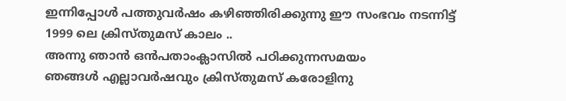ഇന്നിപ്പോള്‍ പത്തുവര്‍ഷം കഴിഞ്ഞിരിക്കുന്നു ഈ സംഭവം നടന്നിട്ട്
1999 ലെ ക്രിസ്തുമസ് കാലം ..
അന്നു ഞാന്‍ ഒന്‍പതാംക്ലാസില്‍ പഠിക്കുന്നസമയം
ഞങ്ങള്‍ എല്ലാവര്‍ഷവും ക്രിസ്തുമസ് കരോളിനു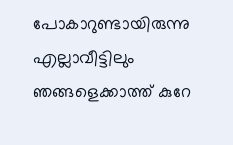പോകാറുണ്ടായിരുന്നു
എല്ലാവീട്ടിലും ഞങ്ങളെക്കാത്ത് കുറേ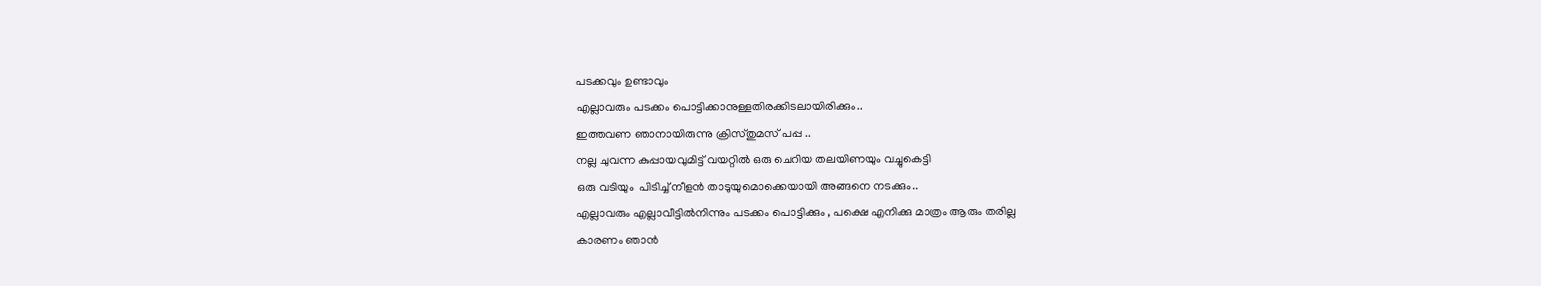പടക്കവും ഉണ്ടാവും
എല്ലാവരും പടക്കം പൊട്ടിക്കാനുള്ളതിരക്കിടലായിരിക്കും..
ഇത്തവണ ഞാനായിരുന്നു ക്രിസ്തുമസ് പപ്പ ..
നല്ല ചുവന്ന കുപ്പായവുമിട്ട് വയറ്റില്‍ ഒരു ചെറിയ തലയിണയും വച്ചുകെട്ടി
ഒരു വടിയും  പിടിച്ച് നീളന്‍ താടുയുമൊക്കെയായി അങ്ങനെ നടക്കും..
എല്ലാവരും എല്ലാവീട്ടില്‍നിന്നും പടക്കം പൊട്ടിക്കും , പക്ഷെ എനിക്കു മാത്രം ആരും തരില്ല
കാരണം ഞാന്‍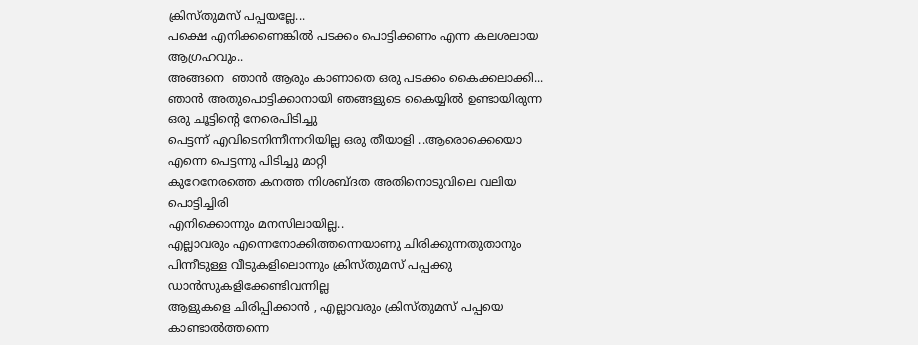ക്രിസ്തുമസ് പപ്പയല്ലേ...
പക്ഷെ എനിക്കണെങ്കില്‍ പടക്കം പൊട്ടിക്കണം എന്ന കലശലായ ആഗ്രഹവും..
അങ്ങനെ  ഞാന്‍ ആരും കാണാതെ ഒരു പടക്കം കൈക്കലാക്കി...
ഞാന്‍ അതുപൊട്ടിക്കാനായി ഞങ്ങളുടെ കൈയ്യില്‍ ഉണ്ടായിരുന്ന ഒരു ചൂട്ടിന്റെ നേരെപിടിച്ചു
പെട്ടന്ന് എവിടെനിന്നീന്നറിയില്ല ഒരു തീയാ‍ളി ..ആരൊക്കെയൊ എന്നെ പെട്ടന്നു പിടിച്ചു മാ‍റ്റി
കുറേനേരത്തെ കനത്ത നിശബ്ദത അതിനൊടുവിലെ വലിയ പൊട്ടിച്ചിരി
എനിക്കൊന്നും മനസിലായില്ല..
എല്ലാവരും എന്നെനോക്കിത്തന്നെയാണു ചിരിക്കുന്നതുതാനും
പിന്നീടുള്ള വീടുകളിലൊന്നും ക്രിസ്തുമസ് പപ്പക്കു ഡാന്‍സുകളിക്കേണ്ടിവന്നില്ല
ആളുകളെ ചിരിപ്പിക്കാന്‍ , എല്ലാവരും ക്രിസ്തുമസ് പപ്പയെ കാണ്ടാല്‍ത്തന്നെ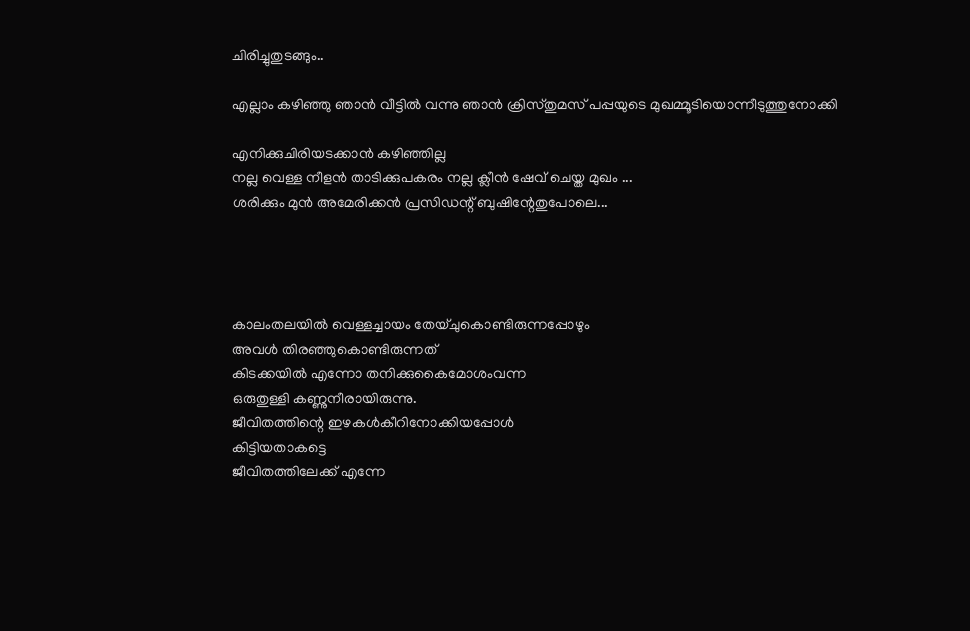ചിരിച്ചുതുടങ്ങും..

എല്ലാം കഴിഞ്ഞു ഞാന്‍ വീട്ടില്‍ വന്നു ഞാന്‍ ക്രിസ്തുമസ് പപ്പയുടെ മുഖമ്മൂടിയൊന്നീടുത്തുനോക്കി

എനിക്കുചിരിയടക്കാന്‍ കഴിഞ്ഞില്ല
നല്ല വെള്ള നീളന്‍ താടിക്കുപകരം നല്ല ക്ലീന്‍ ഷേവ് ചെയ്ത മുഖം ...
ശരിക്കും മുന്‍ അമേരിക്കന്‍ പ്രസിഡന്റ് ബുഷിന്റേതുപോലെ...




കാലംതലയില്‍ വെള്ളച്ചായം തേയ്ചുകൊണ്ടിരുന്നപ്പോഴും
അവള്‍ തിരഞ്ഞുകൊണ്ടിരുന്നത്
കിടക്കയില്‍ എന്നോ തനിക്കുകൈമോശംവന്ന
ഒരുതുള്ളി കണ്ണുനീരായിരുന്നു.
ജീവിതത്തിന്റെ ഇഴകള്‍കീറിനോക്കിയപ്പോള്‍
കിട്ടിയതാകട്ടെ
ജീവിതത്തിലേക്ക് എന്നേ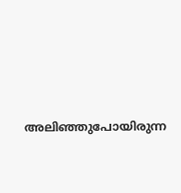അലിഞ്ഞുപോയിരുന്ന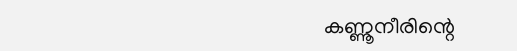കണ്ണൂനീരിന്റെ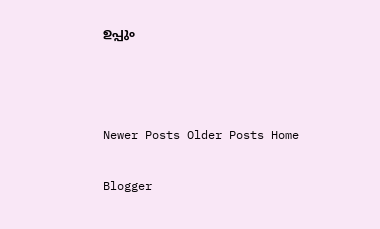ഉപ്പും



Newer Posts Older Posts Home

Blogger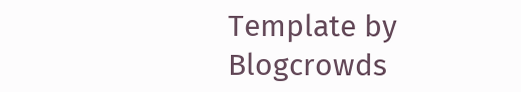Template by Blogcrowds